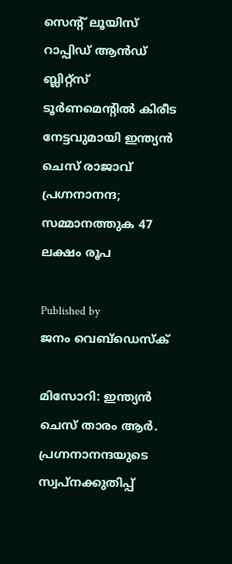സെന്റ് ലൂയിസ് റാപ്പിഡ് ആന്‍ഡ് ബ്ലിറ്റ്‌സ് ടൂര്‍ണമെന്റില്‍ കിരീട നേട്ടവുമായി ഇന്ത്യന്‍ ചെസ് രാജാവ് പ്രഗ്നനാനന്ദ; സമ്മാനത്തുക 47 ലക്ഷം രൂപ

Published by
ജനം വെബ്‌ഡെസ്ക്

മിസോറി: ഇന്ത്യന്‍ ചെസ് താരം ആര്‍. പ്രഗ്നനാനന്ദയുടെ സ്വപ്‌നക്കുതിപ്പ്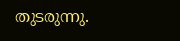തുടരുന്നു.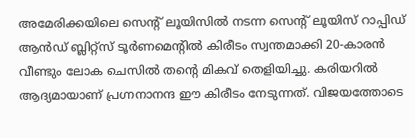അമേരിക്കയിലെ സെന്റ് ലൂയിസില്‍ നടന്ന സെന്റ് ലൂയിസ് റാപ്പിഡ് ആന്‍ഡ് ബ്ലിറ്റ്‌സ് ടൂര്‍ണമെന്റില്‍ കിരീടം സ്വന്തമാക്കി 20-കാരന്‍ വീണ്ടും ലോക ചെസില്‍ തന്റെ മികവ് തെളിയിച്ചു. കരിയറില്‍ ആദ്യമായാണ് പ്രഗ്നനാനന്ദ ഈ കിരീടം നേടുന്നത്. വിജയത്തോടെ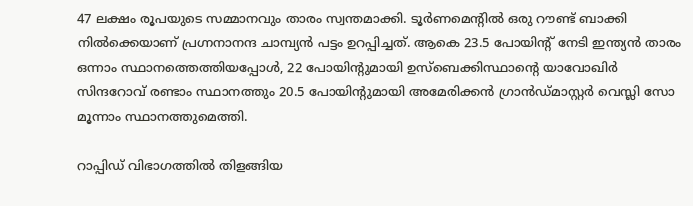47 ലക്ഷം രൂപയുടെ സമ്മാനവും താരം സ്വന്തമാക്കി. ടൂര്‍ണമെന്റില്‍ ഒരു റൗണ്ട് ബാക്കി നില്‍ക്കെയാണ് പ്രഗ്നനാനന്ദ ചാമ്പ്യന്‍ പട്ടം ഉറപ്പിച്ചത്. ആകെ 23.5 പോയിന്റ് നേടി ഇന്ത്യന്‍ താരം ഒന്നാം സ്ഥാനത്തെത്തിയപ്പോള്‍, 22 പോയിന്റുമായി ഉസ്‌ബെക്കിസ്ഥാന്റെ യാവോഖിര്‍ സിന്ദറോവ് രണ്ടാം സ്ഥാനത്തും 20.5 പോയിന്റുമായി അമേരിക്കന്‍ ഗ്രാന്‍ഡ്മാസ്റ്റര്‍ വെസ്ലി സോ മൂന്നാം സ്ഥാനത്തുമെത്തി.

റാപ്പിഡ് വിഭാഗത്തില്‍ തിളങ്ങിയ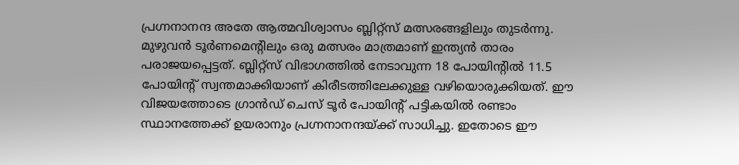പ്രഗ്നനാനന്ദ അതേ ആത്മവിശ്വാസം ബ്ലിറ്റ്‌സ് മത്സരങ്ങളിലും തുടര്‍ന്നു. മുഴുവന്‍ ടൂര്‍ണമെന്റിലും ഒരു മത്സരം മാത്രമാണ് ഇന്ത്യന്‍ താരം പരാജയപ്പെട്ടത്. ബ്ലിറ്റ്‌സ് വിഭാഗത്തില്‍ നേടാവുന്ന 18 പോയിന്റില്‍ 11.5 പോയിന്റ് സ്വന്തമാക്കിയാണ് കിരീടത്തിലേക്കുള്ള വഴിയൊരുക്കിയത്. ഈ വിജയത്തോടെ ഗ്രാന്‍ഡ് ചെസ് ടൂര്‍ പോയിന്റ് പട്ടികയില്‍ രണ്ടാം സ്ഥാനത്തേക്ക് ഉയരാനും പ്രഗ്നനാനന്ദയ്‌ക്ക് സാധിച്ചു. ഇതോടെ ഈ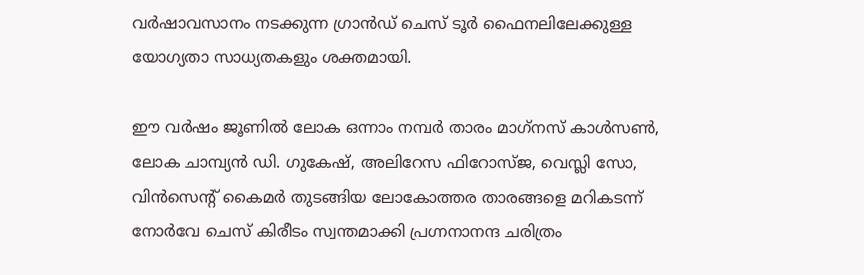വര്‍ഷാവസാനം നടക്കുന്ന ഗ്രാന്‍ഡ് ചെസ് ടൂര്‍ ഫൈനലിലേക്കുള്ള യോഗ്യതാ സാധ്യതകളും ശക്തമായി.

ഈ വര്‍ഷം ജൂണില്‍ ലോക ഒന്നാം നമ്പര്‍ താരം മാഗ്‌നസ് കാള്‍സണ്‍, ലോക ചാമ്പ്യന്‍ ഡി. ഗുകേഷ്, അലിറേസ ഫിറോസ്ജ, വെസ്ലി സോ, വിന്‍സെന്റ് കൈമര്‍ തുടങ്ങിയ ലോകോത്തര താരങ്ങളെ മറികടന്ന് നോര്‍വേ ചെസ് കിരീടം സ്വന്തമാക്കി പ്രഗ്നനാനന്ദ ചരിത്രം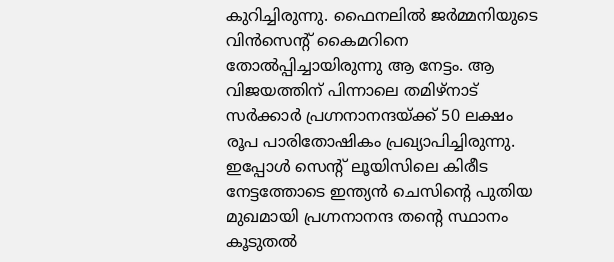കുറിച്ചിരുന്നു. ഫൈനലില്‍ ജര്‍മ്മനിയുടെ വിന്‍സെന്റ് കൈമറിനെ തോല്‍പ്പിച്ചായിരുന്നു ആ നേട്ടം. ആ വിജയത്തിന് പിന്നാലെ തമിഴ്‌നാട് സര്‍ക്കാര്‍ പ്രഗ്നനാനന്ദയ്‌ക്ക് 50 ലക്ഷം രൂപ പാരിതോഷികം പ്രഖ്യാപിച്ചിരുന്നു. ഇപ്പോള്‍ സെന്റ് ലൂയിസിലെ കിരീട നേട്ടത്തോടെ ഇന്ത്യന്‍ ചെസിന്റെ പുതിയ മുഖമായി പ്രഗ്നനാനന്ദ തന്റെ സ്ഥാനം കൂടുതല്‍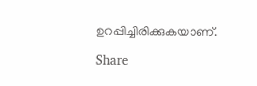ഉറപ്പിച്ചിരിക്കുകയാണ്.

Share